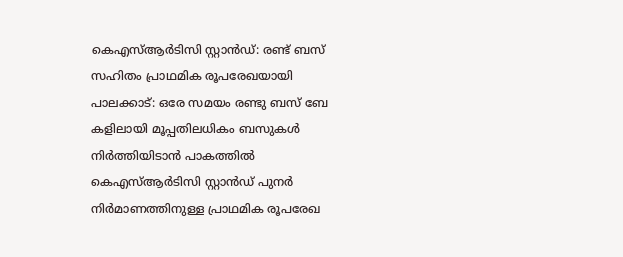കെഎസ്ആർടിസി സ്റ്റാൻഡ്: രണ്ട് ബസ് സഹിതം പ്രാഥമിക രൂപരേഖയായി
പാലക്കാട്: ഒരേ സമയം രണ്ടു ബസ് ബേ കളിലായി മൂപ്പതിലധികം ബസുകൾ നിർത്തിയിടാൻ പാകത്തിൽ കെഎസ്ആർടിസി സ്റ്റാൻഡ് പുനർ നിർമാണത്തിനുള്ള പ്രാഥമിക രൂപരേഖ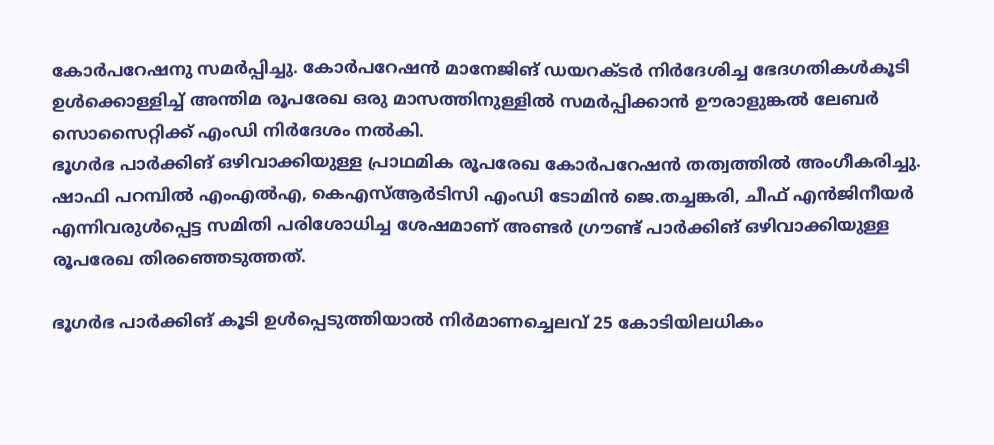കോർപറേഷനു സമർപ്പിച്ചു. കോർപറേഷൻ മാനേജിങ് ഡയറക്ടർ നിർദേശിച്ച ഭേദഗതികൾകൂടി ഉൾക്കൊള്ളിച്ച് അന്തിമ രൂപരേഖ ഒരു മാസത്തിനുള്ളിൽ സമർപ്പിക്കാൻ ഊരാളുങ്കൽ ലേബർ സൊസൈറ്റിക്ക് എംഡി നിർദേശം നൽകി.
ഭൂഗർഭ പാർക്കിങ് ഒഴിവാക്കിയുള്ള പ്രാഥമിക രൂപരേഖ കോർപറേഷൻ തത്വത്തിൽ അംഗീകരിച്ചു. ഷാഫി പറമ്പിൽ എംഎൽഎ, കെഎസ്ആർടിസി എംഡി ടോമിൻ ജെ.തച്ചങ്കരി, ചീഫ് എൻജിനീയർ എന്നിവരുൾപ്പെട്ട സമിതി പരിശോധിച്ച ശേഷമാണ് അണ്ടർ ഗ്രൗണ്ട് പാർക്കിങ് ഒഴിവാക്കിയുള്ള രൂപരേഖ തിരഞ്ഞെടുത്തത്.

ഭൂഗർഭ പാർക്കിങ് കൂടി ഉൾപ്പെടുത്തിയാൽ നിർമാണച്ചെലവ് 25 കോടിയിലധികം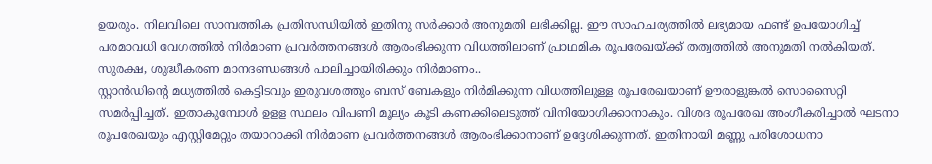ഉയരും. നിലവിലെ സാമ്പത്തിക പ്രതിസന്ധിയിൽ ഇതിനു സർക്കാർ അനുമതി ലഭിക്കില്ല. ഈ സാഹചര്യത്തിൽ ലഭ്യമായ ഫണ്ട് ഉപയോഗിച്ച് പരമാവധി വേഗത്തിൽ നിർമാണ പ്രവർത്തനങ്ങൾ ആരംഭിക്കുന്ന വിധത്തിലാണ് പ്രാഥമിക രൂപരേഖയ്ക്ക് തത്വത്തിൽ അനുമതി നൽകിയത്. സുരക്ഷ, ശുദ്ധീകരണ മാനദണ്ഡങ്ങൾ പാലിച്ചായിരിക്കും നിർമാണം..
സ്റ്റാൻഡിന്റെ മധ്യത്തിൽ കെട്ടിടവും ഇരുവശത്തും ബസ് ബേകളും നിർമിക്കുന്ന വിധത്തിലുള്ള രൂപരേഖയാണ് ഊരാളുങ്കൽ സൊസൈറ്റി സമർപ്പിച്ചത്. ഇതാകുമ്പോൾ ഉളള സ്ഥലം വിപണി മൂല്യം കൂടി കണക്കിലെടുത്ത് വിനിയോഗിക്കാനാകും. വിശദ രൂപരേഖ അംഗീകരിച്ചാൽ ഘടനാ രൂപരേഖയും എസ്റ്റിമേറ്റും തയാറാക്കി നിർമാണ പ്രവർത്തനങ്ങൾ ആരംഭിക്കാനാണ് ഉദ്ദേശിക്കുന്നത്. ഇതിനായി മണ്ണു പരിശോധനാ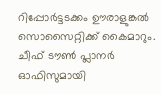റിപ്പോർട്ടടക്കം ഊരാളുങ്കൽ സൊസൈറ്റിക്ക് കൈമാറും. ചീഫ് ടൗൺ പ്ലാനർ ഓഫിസുമായി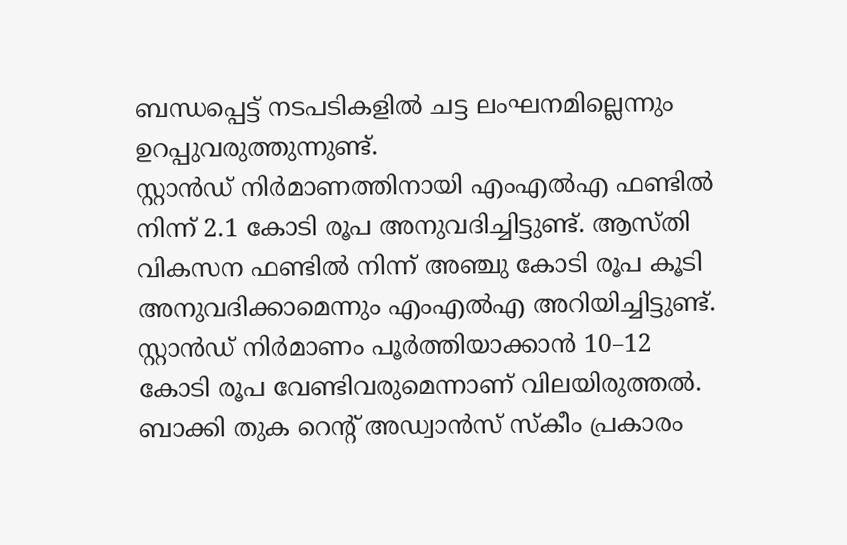ബന്ധപ്പെട്ട് നടപടികളിൽ ചട്ട ലംഘനമില്ലെന്നും ഉറപ്പുവരുത്തുന്നുണ്ട്.
സ്റ്റാൻഡ് നിർമാണത്തിനായി എംഎൽഎ ഫണ്ടിൽ നിന്ന് 2.1 കോടി രൂപ അനുവദിച്ചിട്ടുണ്ട്. ആസ്തി വികസന ഫണ്ടിൽ നിന്ന് അഞ്ചു കോടി രൂപ കൂടി അനുവദിക്കാമെന്നും എംഎൽഎ അറിയിച്ചിട്ടുണ്ട്. സ്റ്റാൻഡ് നിർമാണം പൂർത്തിയാക്കാൻ 10–12 കോടി രൂപ വേണ്ടിവരുമെന്നാണ് വിലയിരുത്തൽ. ബാക്കി തുക റെന്റ് അഡ്വാൻസ് സ്കീം പ്രകാരം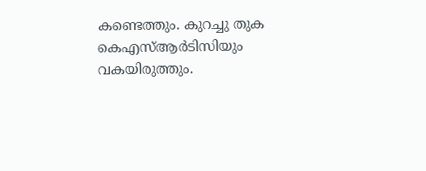കണ്ടെത്തും. കുറച്ചു തുക കെഎസ്ആർടിസിയും വകയിരുത്തും.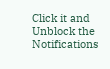Click it and Unblock the Notifications